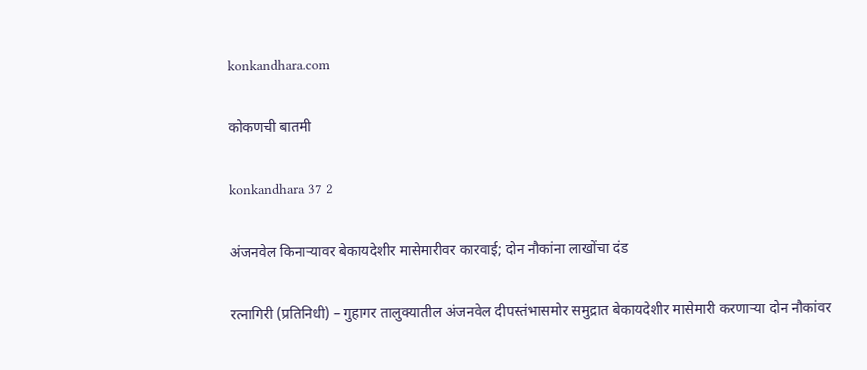konkandhara.com

कोकणची बातमी

konkandhara 37 2

अंजनवेल किनाऱ्यावर बेकायदेशीर मासेमारीवर कारवाई; दोन नौकांना लाखोंचा दंड

रत्नागिरी (प्रतिनिधी) – गुहागर तालुक्यातील अंजनवेल दीपस्तंभासमोर समुद्रात बेकायदेशीर मासेमारी करणाऱ्या दोन नौकांवर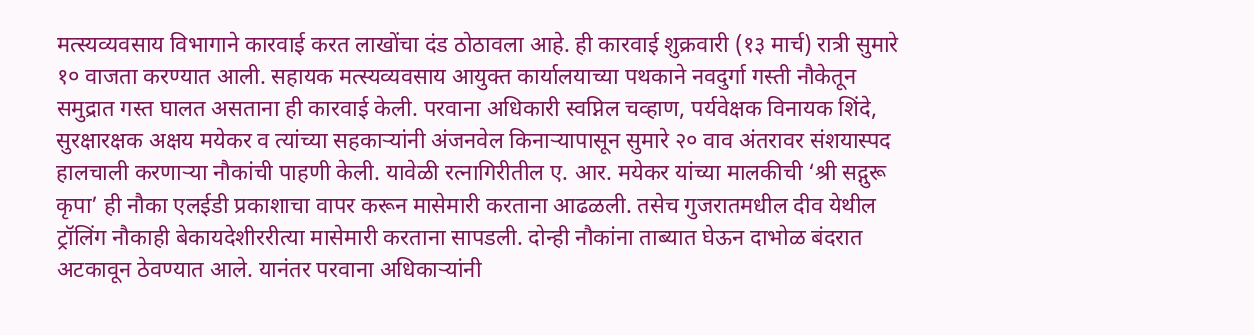मत्स्यव्यवसाय विभागाने कारवाई करत लाखोंचा दंड ठोठावला आहे. ही कारवाई शुक्रवारी (१३ मार्च) रात्री सुमारे १० वाजता करण्यात आली. सहायक मत्स्यव्यवसाय आयुक्त कार्यालयाच्या पथकाने नवदुर्गा गस्ती नौकेतून समुद्रात गस्त घालत असताना ही कारवाई केली. परवाना अधिकारी स्वप्निल चव्हाण, पर्यवेक्षक विनायक शिंदे, सुरक्षारक्षक अक्षय मयेकर व त्यांच्या सहकाऱ्यांनी अंजनवेल किनाऱ्यापासून सुमारे २० वाव अंतरावर संशयास्पद हालचाली करणाऱ्या नौकांची पाहणी केली. यावेळी रत्नागिरीतील ए. आर. मयेकर यांच्या मालकीची ‘श्री सद्गुरू कृपा’ ही नौका एलईडी प्रकाशाचा वापर करून मासेमारी करताना आढळली. तसेच गुजरातमधील दीव येथील ट्रॉलिंग नौकाही बेकायदेशीररीत्या मासेमारी करताना सापडली. दोन्ही नौकांना ताब्यात घेऊन दाभोळ बंदरात अटकावून ठेवण्यात आले. यानंतर परवाना अधिकाऱ्यांनी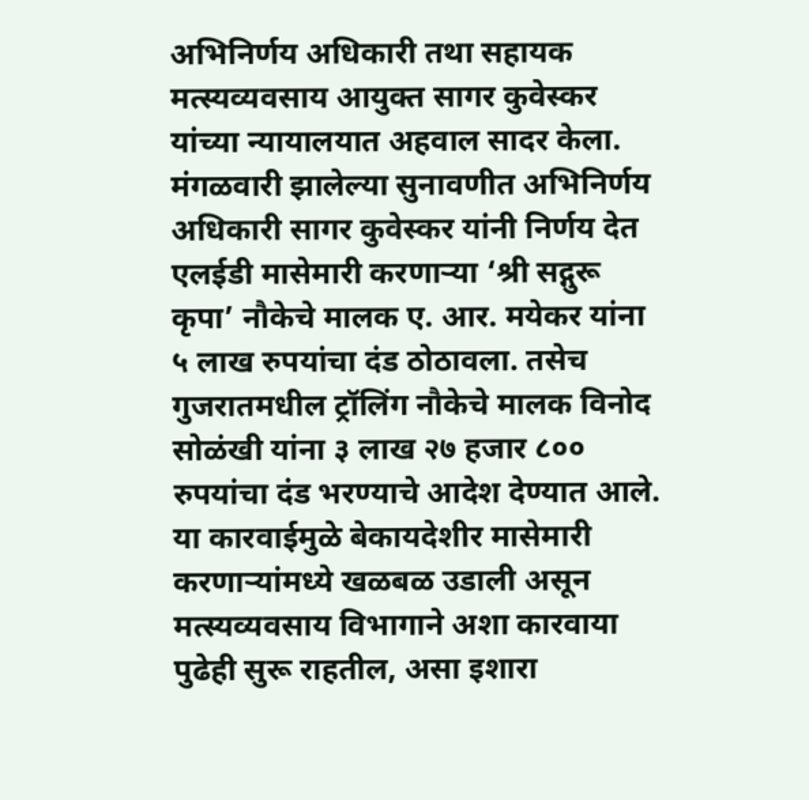अभिनिर्णय अधिकारी तथा सहायक मत्स्यव्यवसाय आयुक्त सागर कुवेस्कर यांच्या न्यायालयात अहवाल सादर केला. मंगळवारी झालेल्या सुनावणीत अभिनिर्णय अधिकारी सागर कुवेस्कर यांनी निर्णय देत एलईडी मासेमारी करणाऱ्या ‘श्री सद्गुरू कृपा’ नौकेचे मालक ए. आर. मयेकर यांना ५ लाख रुपयांचा दंड ठोठावला. तसेच गुजरातमधील ट्रॉलिंग नौकेचे मालक विनोद सोळंखी यांना ३ लाख २७ हजार ८०० रुपयांचा दंड भरण्याचे आदेश देण्यात आले. या कारवाईमुळे बेकायदेशीर मासेमारी करणाऱ्यांमध्ये खळबळ उडाली असून मत्स्यव्यवसाय विभागाने अशा कारवाया पुढेही सुरू राहतील, असा इशारा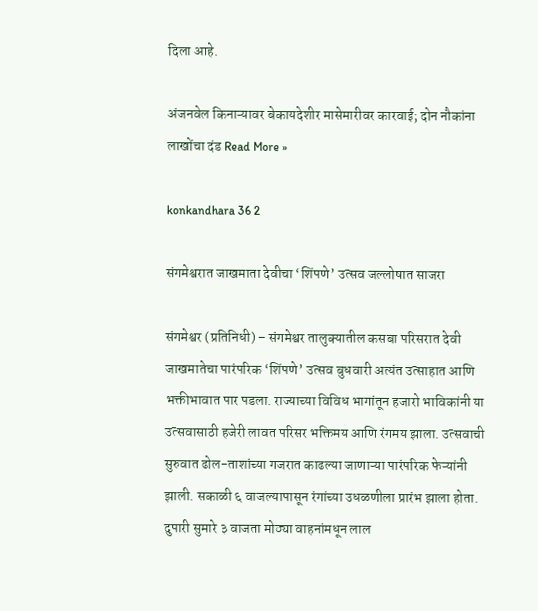दिला आहे.

अंजनवेल किनाऱ्यावर बेकायदेशीर मासेमारीवर कारवाई; दोन नौकांना लाखोंचा दंड Read More »

konkandhara 36 2

संगमेश्वरात जाखमाता देवीचा ‘शिंपणे’ उत्सव जल्लोषात साजरा

संगमेश्वर (प्रतिनिधी) – संगमेश्वर तालुक्यातील कसबा परिसरात देवी जाखमातेचा पारंपरिक ‘शिंपणे’ उत्सव बुधवारी अत्यंत उत्साहात आणि भक्तीभावात पार पडला. राज्याच्या विविध भागांतून हजारो भाविकांनी या उत्सवासाठी हजेरी लावत परिसर भक्तिमय आणि रंगमय झाला. उत्सवाची सुरुवात ढोल-ताशांच्या गजरात काढल्या जाणाऱ्या पारंपरिक फेऱ्यांनी झाली. सकाळी ६ वाजल्यापासून रंगांच्या उधळणीला प्रारंभ झाला होता. दुपारी सुमारे ३ वाजता मोठ्या वाहनांमधून लाल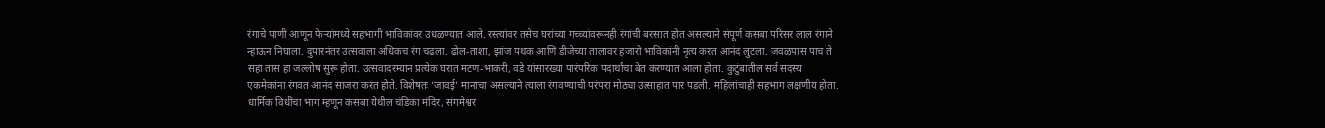रंगाचे पाणी आणून फेऱ्यांमध्ये सहभागी भाविकांवर उधळण्यात आले. रस्त्यांवर तसेच घरांच्या गच्च्यांवरूनही रंगांची बरसात होत असल्याने संपूर्ण कसबा परिसर लाल रंगाने न्हाऊन निघाला. दुपारनंतर उत्सवाला अधिकच रंग चढला. ढोल-ताशा, झांज पथक आणि डीजेच्या तालावर हजारो भाविकांनी नृत्य करत आनंद लुटला. जवळपास पाच ते सहा तास हा जल्लोष सुरू होता. उत्सवादरम्यान प्रत्येक घरात मटण-भाकरी, वडे यांसारख्या पारंपरिक पदार्थांचा बेत करण्यात आला होता. कुटुंबातील सर्व सदस्य एकमेकांना रंगवत आनंद साजरा करत होते. विशेषतः ‘जावई’ मानाचा असल्याने त्याला रंगवण्याची परंपरा मोठ्या उत्साहात पार पडली. महिलांचाही सहभाग लक्षणीय होता. धार्मिक विधींचा भाग म्हणून कसबा येथील चंडिका मंदिर, संगमेश्वर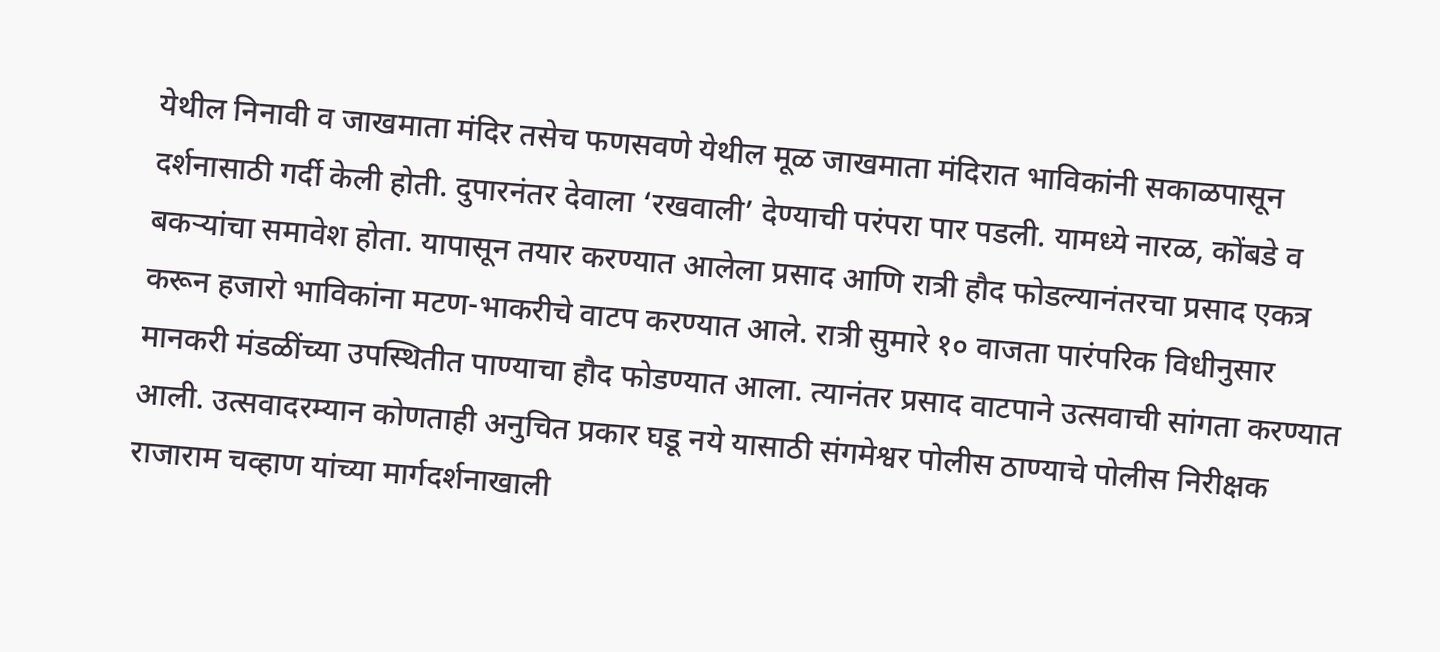येथील निनावी व जाखमाता मंदिर तसेच फणसवणे येथील मूळ जाखमाता मंदिरात भाविकांनी सकाळपासून दर्शनासाठी गर्दी केली होती. दुपारनंतर देवाला ‘रखवाली’ देण्याची परंपरा पार पडली. यामध्ये नारळ, कोंबडे व बकऱ्यांचा समावेश होता. यापासून तयार करण्यात आलेला प्रसाद आणि रात्री हौद फोडल्यानंतरचा प्रसाद एकत्र करून हजारो भाविकांना मटण-भाकरीचे वाटप करण्यात आले. रात्री सुमारे १० वाजता पारंपरिक विधीनुसार मानकरी मंडळींच्या उपस्थितीत पाण्याचा हौद फोडण्यात आला. त्यानंतर प्रसाद वाटपाने उत्सवाची सांगता करण्यात आली. उत्सवादरम्यान कोणताही अनुचित प्रकार घडू नये यासाठी संगमेश्वर पोलीस ठाण्याचे पोलीस निरीक्षक राजाराम चव्हाण यांच्या मार्गदर्शनाखाली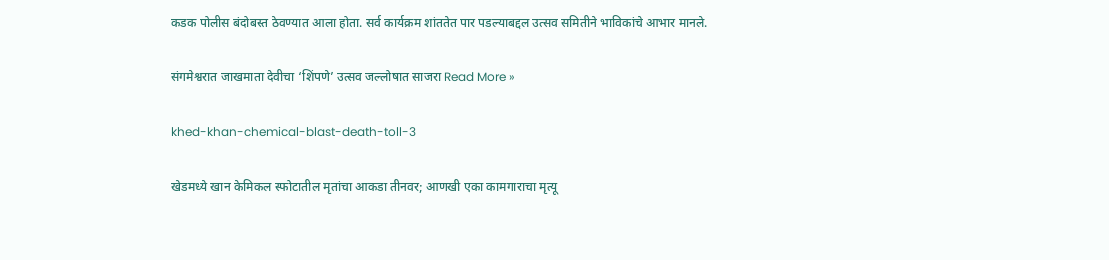कडक पोलीस बंदोबस्त ठेवण्यात आला होता. सर्व कार्यक्रम शांततेत पार पडल्याबद्दल उत्सव समितीने भाविकांचे आभार मानले.

संगमेश्वरात जाखमाता देवीचा ‘शिंपणे’ उत्सव जल्लोषात साजरा Read More »

khed-khan-chemical-blast-death-toll-3

खेडमध्ये खान केमिकल स्फोटातील मृतांचा आकडा तीनवर; आणखी एका कामगाराचा मृत्यू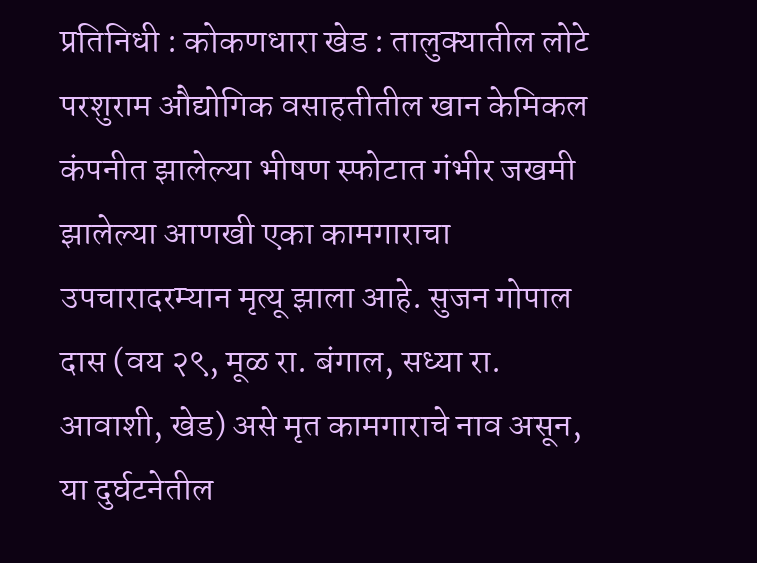प्रतिनिधी : कोकणधारा खेड : तालुक्यातील लोटे परशुराम औद्योगिक वसाहतीतील खान केमिकल कंपनीत झालेल्या भीषण स्फोटात गंभीर जखमी झालेल्या आणखी एका कामगाराचा उपचारादरम्यान मृत्यू झाला आहे. सुजन गोपाल दास (वय २९, मूळ रा. बंगाल, सध्या रा. आवाशी, खेड) असे मृत कामगाराचे नाव असून, या दुर्घटनेतील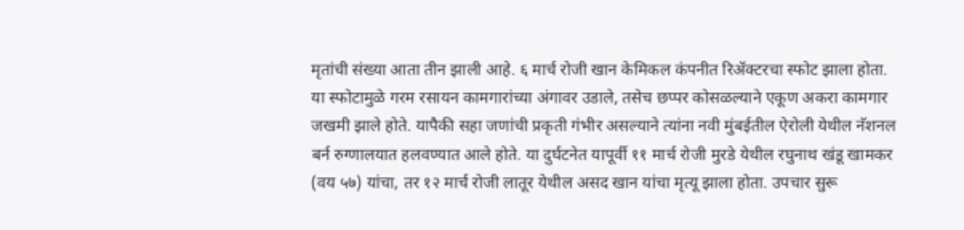मृतांची संख्या आता तीन झाली आहे. ६ मार्च रोजी खान केमिकल कंपनीत रिॲक्टरचा स्फोट झाला होता. या स्फोटामुळे गरम रसायन कामगारांच्या अंगावर उडाले, तसेच छप्पर कोसळल्याने एकूण अकरा कामगार जखमी झाले होते. यापैकी सहा जणांची प्रकृती गंभीर असल्याने त्यांना नवी मुंबईतील ऐरोली येथील नॅशनल बर्न रुग्णालयात हलवण्यात आले होते. या दुर्घटनेत यापूर्वी ११ मार्च रोजी मुरडे येथील रघुनाथ खंडू खामकर (वय ५७) यांचा, तर १२ मार्च रोजी लातूर येथील असद खान यांचा मृत्यू झाला होता. उपचार सुरू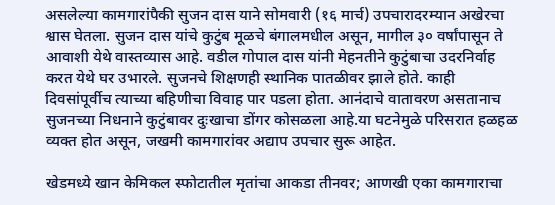असलेल्या कामगारांपैकी सुजन दास याने सोमवारी (१६ मार्च) उपचारादरम्यान अखेरचा श्वास घेतला. सुजन दास यांचे कुटुंब मूळचे बंगालमधील असून, मागील ३० वर्षांपासून ते आवाशी येथे वास्तव्यास आहे. वडील गोपाल दास यांनी मेहनतीने कुटुंबाचा उदरनिर्वाह करत येथे घर उभारले. सुजनचे शिक्षणही स्थानिक पातळीवर झाले होते. काही दिवसांपूर्वीच त्याच्या बहिणीचा विवाह पार पडला होता. आनंदाचे वातावरण असतानाच सुजनच्या निधनाने कुटुंबावर दुःखाचा डोंगर कोसळला आहे.या घटनेमुळे परिसरात हळहळ व्यक्त होत असून, जखमी कामगारांवर अद्याप उपचार सुरू आहेत.

खेडमध्ये खान केमिकल स्फोटातील मृतांचा आकडा तीनवर; आणखी एका कामगाराचा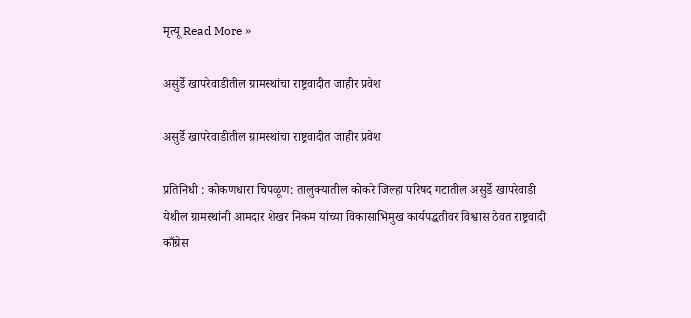मृत्यू Read More »

असुर्डे खापरेवाडीतील ग्रामस्थांचा राष्ट्रवादीत जाहीर प्रवेश

असुर्डे खापरेवाडीतील ग्रामस्थांचा राष्ट्रवादीत जाहीर प्रवेश

प्रतिनिधी : कोकणधारा चिपळूण: तालुक्यातील कोकरे जिल्हा परिषद गटातील असुर्डे खापरेवाडी येथील ग्रामस्थांनी आमदार शेखर निकम यांच्या विकासाभिमुख कार्यपद्धतीवर विश्वास ठेवत राष्ट्रवादी काँग्रेस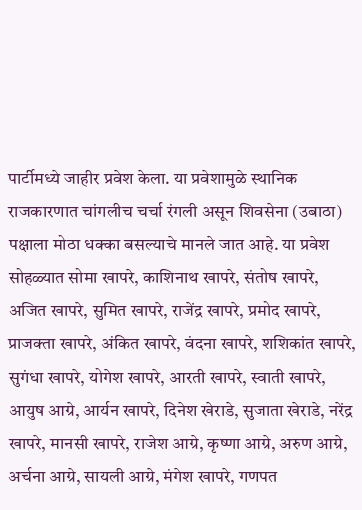पार्टीमध्ये जाहीर प्रवेश केला. या प्रवेशामुळे स्थानिक राजकारणात चांगलीच चर्चा रंगली असून शिवसेना (उबाठा) पक्षाला मोठा धक्का बसल्याचे मानले जात आहे. या प्रवेश सोहळ्यात सोमा खापरे, काशिनाथ खापरे, संतोष खापरे, अजित खापरे, सुमित खापरे, राजेंद्र खापरे, प्रमोद खापरे, प्राजक्ता खापरे, अंकित खापरे, वंदना खापरे, शशिकांत खापरे, सुगंधा खापरे, योगेश खापरे, आरती खापरे, स्वाती खापरे, आयुष आग्रे, आर्यन खापरे, दिनेश खेराडे, सुजाता खेराडे, नरेंद्र खापरे, मानसी खापरे, राजेश आग्रे, कृष्णा आग्रे, अरुण आग्रे, अर्चना आग्रे, सायली आग्रे, मंगेश खापरे, गणपत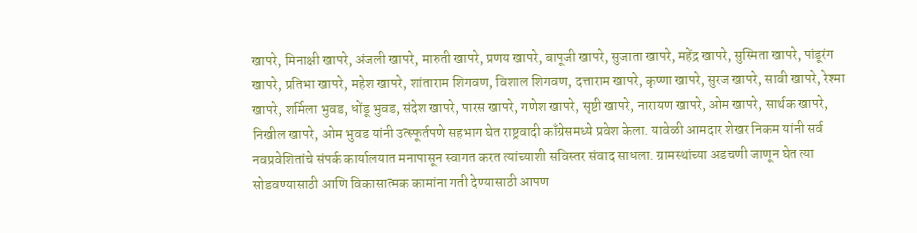खापरे, मिनाक्षी खापरे, अंजली खापरे, मारुती खापरे, प्रणय खापरे, बापूजी खापरे, सुजाता खापरे, महेंद्र खापरे, सुस्मिता खापरे, पांडूरंग खापरे, प्रतिभा खापरे, महेश खापरे, शांताराम शिगवण, विशाल शिगवण, दत्ताराम खापरे, कृष्णा खापरे, सुरज खापरे, सावी खापरे, रेश्मा खापरे, शर्मिला भुवड, धोंडू भुवड, संदेश खापरे, पारस खापरे, गणेश खापरे, सृष्टी खापरे, नारायण खापरे, ओम खापरे, सार्थक खापरे, निखील खापरे, ओम भुवड यांनी उत्स्फूर्तपणे सहभाग घेत राष्ट्रवादी काँग्रेसमध्ये प्रवेश केला. यावेळी आमदार शेखर निकम यांनी सर्व नवप्रवेशितांचे संपर्क कार्यालयात मनापासून स्वागत करत त्यांच्याशी सविस्तर संवाद साधला. ग्रामस्थांच्या अडचणी जाणून घेत त्या सोडवण्यासाठी आणि विकासात्मक कामांना गती देण्यासाठी आपण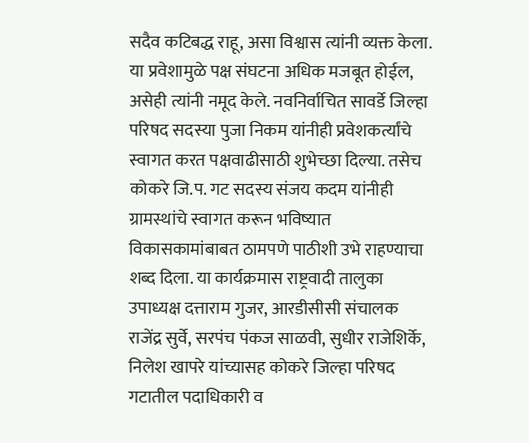सदैव कटिबद्ध राहू, असा विश्वास त्यांनी व्यक्त केला. या प्रवेशामुळे पक्ष संघटना अधिक मजबूत होईल, असेही त्यांनी नमूद केले. नवनिर्वाचित सावर्डे जिल्हा परिषद सदस्या पुजा निकम यांनीही प्रवेशकर्त्यांचे स्वागत करत पक्षवाढीसाठी शुभेच्छा दिल्या. तसेच कोकरे जि.प. गट सदस्य संजय कदम यांनीही ग्रामस्थांचे स्वागत करून भविष्यात विकासकामांबाबत ठामपणे पाठीशी उभे राहण्याचा शब्द दिला. या कार्यक्रमास राष्ट्रवादी तालुका उपाध्यक्ष दत्ताराम गुजर, आरडीसीसी संचालक राजेंद्र सुर्वे, सरपंच पंकज साळवी, सुधीर राजेशिर्के, निलेश खापरे यांच्यासह कोकरे जिल्हा परिषद गटातील पदाधिकारी व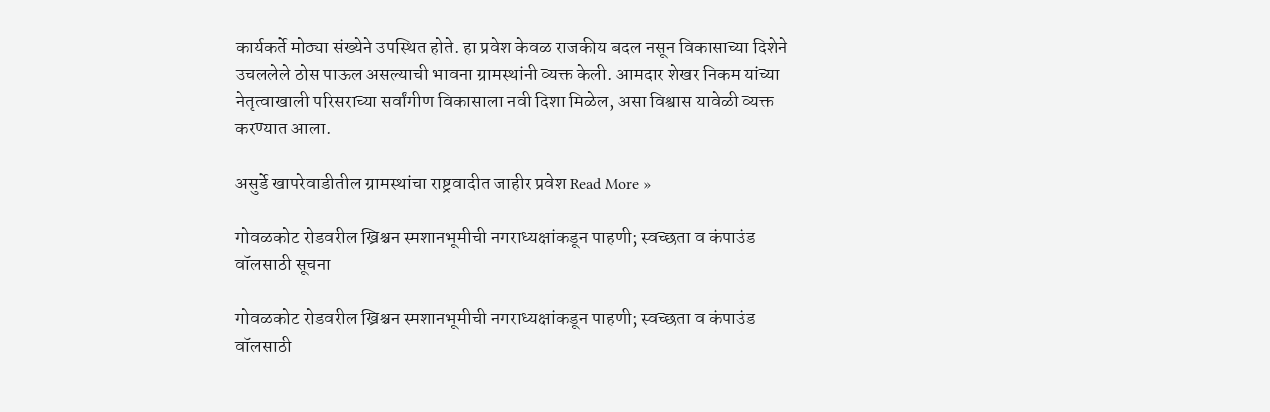कार्यकर्ते मोठ्या संख्येने उपस्थित होते. हा प्रवेश केवळ राजकीय बदल नसून विकासाच्या दिशेने उचललेले ठोस पाऊल असल्याची भावना ग्रामस्थांनी व्यक्त केली. आमदार शेखर निकम यांच्या नेतृत्वाखाली परिसराच्या सर्वांगीण विकासाला नवी दिशा मिळेल, असा विश्वास यावेळी व्यक्त करण्यात आला.

असुर्डे खापरेवाडीतील ग्रामस्थांचा राष्ट्रवादीत जाहीर प्रवेश Read More »

गोवळकोट रोडवरील ख्रिश्चन स्मशानभूमीची नगराध्यक्षांकडून पाहणी; स्वच्छता व कंपाउंड वॉलसाठी सूचना

गोवळकोट रोडवरील ख्रिश्चन स्मशानभूमीची नगराध्यक्षांकडून पाहणी; स्वच्छता व कंपाउंड वॉलसाठी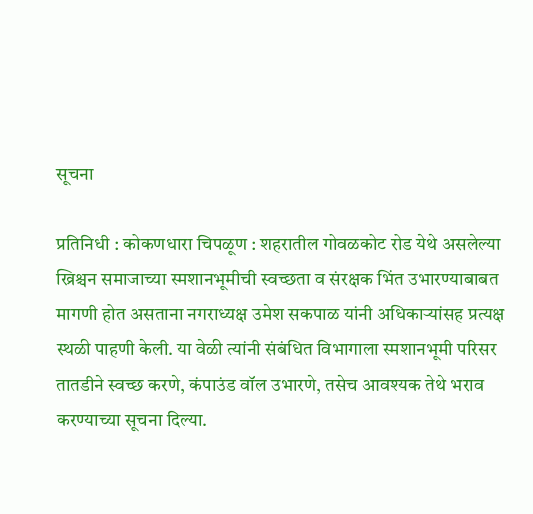सूचना

प्रतिनिधी : कोकणधारा चिपळूण : शहरातील गोवळकोट रोड येथे असलेल्या ख्रिश्चन समाजाच्या स्मशानभूमीची स्वच्छता व संरक्षक भिंत उभारण्याबाबत मागणी होत असताना नगराध्यक्ष उमेश सकपाळ यांनी अधिकाऱ्यांसह प्रत्यक्ष स्थळी पाहणी केली. या वेळी त्यांनी संबंधित विभागाला स्मशानभूमी परिसर तातडीने स्वच्छ करणे, कंपाउंड वॉल उभारणे, तसेच आवश्यक तेथे भराव करण्याच्या सूचना दिल्या.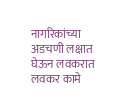नागरिकांच्या अडचणी लक्षात घेऊन लवकरात लवकर कामे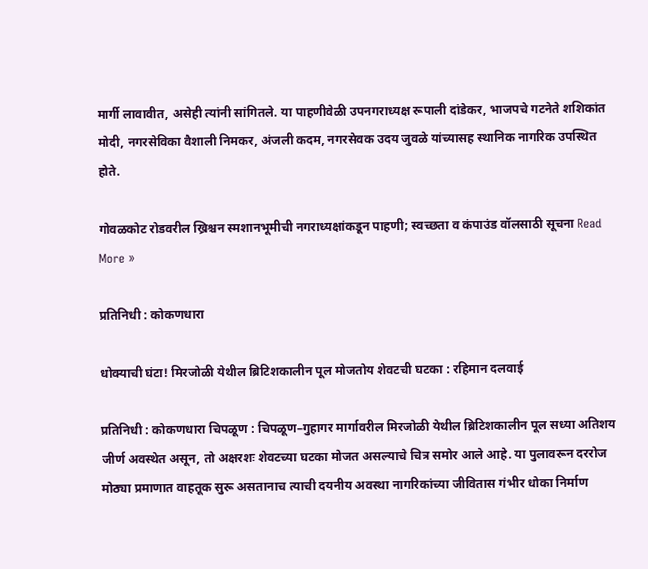मार्गी लावावीत, असेही त्यांनी सांगितले. या पाहणीवेळी उपनगराध्यक्ष रूपाली दांडेकर, भाजपचे गटनेते शशिकांत मोदी, नगरसेविका वैशाली निमकर, अंजली कदम, नगरसेवक उदय जुवळे यांच्यासह स्थानिक नागरिक उपस्थित होते.

गोवळकोट रोडवरील ख्रिश्चन स्मशानभूमीची नगराध्यक्षांकडून पाहणी; स्वच्छता व कंपाउंड वॉलसाठी सूचना Read More »

प्रतिनिधी : कोकणधारा

धोक्याची घंटा! मिरजोळी येथील ब्रिटिशकालीन पूल मोजतोय शेवटची घटका : रहिमान दलवाई

प्रतिनिधी : कोकणधारा चिपळूण : चिपळूण–गुहागर मार्गावरील मिरजोळी येथील ब्रिटिशकालीन पूल सध्या अतिशय जीर्ण अवस्थेत असून, तो अक्षरशः शेवटच्या घटका मोजत असल्याचे चित्र समोर आले आहे. या पुलावरून दररोज मोठ्या प्रमाणात वाहतूक सुरू असतानाच त्याची दयनीय अवस्था नागरिकांच्या जीवितास गंभीर धोका निर्माण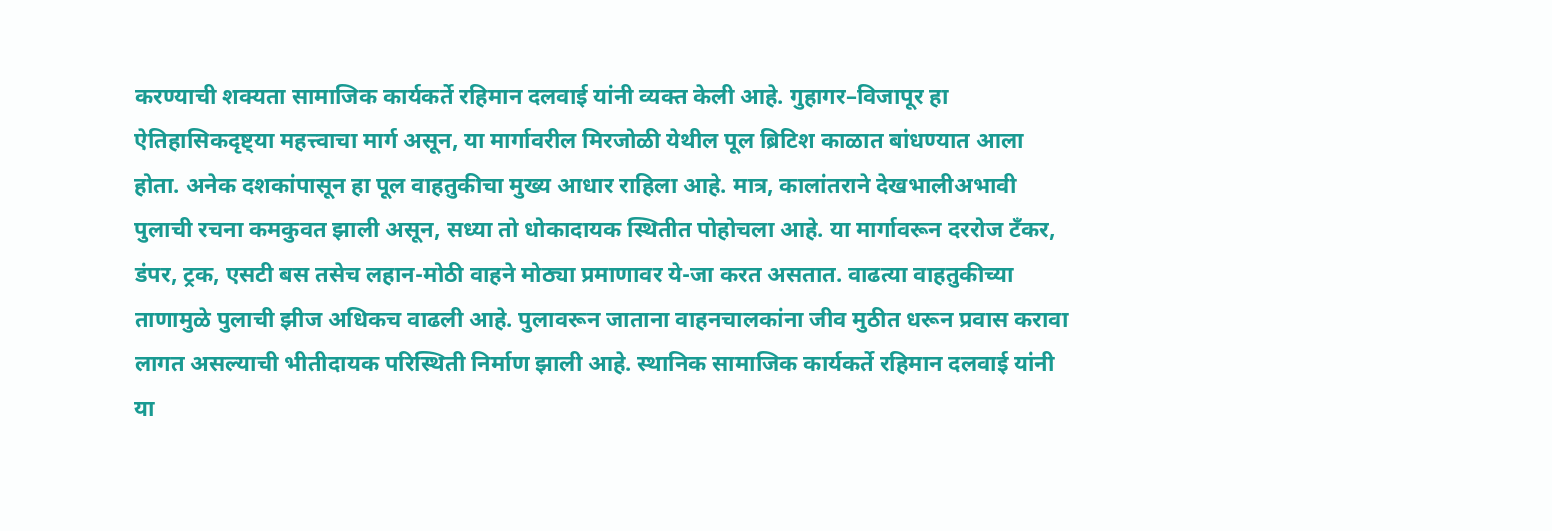करण्याची शक्यता सामाजिक कार्यकर्ते रहिमान दलवाई यांनी व्यक्त केली आहे. गुहागर–विजापूर हा ऐतिहासिकदृष्ट्या महत्त्वाचा मार्ग असून, या मार्गावरील मिरजोळी येथील पूल ब्रिटिश काळात बांधण्यात आला होता. अनेक दशकांपासून हा पूल वाहतुकीचा मुख्य आधार राहिला आहे. मात्र, कालांतराने देखभालीअभावी पुलाची रचना कमकुवत झाली असून, सध्या तो धोकादायक स्थितीत पोहोचला आहे. या मार्गावरून दररोज टँकर, डंपर, ट्रक, एसटी बस तसेच लहान-मोठी वाहने मोठ्या प्रमाणावर ये-जा करत असतात. वाढत्या वाहतुकीच्या ताणामुळे पुलाची झीज अधिकच वाढली आहे. पुलावरून जाताना वाहनचालकांना जीव मुठीत धरून प्रवास करावा लागत असल्याची भीतीदायक परिस्थिती निर्माण झाली आहे. स्थानिक सामाजिक कार्यकर्ते रहिमान दलवाई यांनी या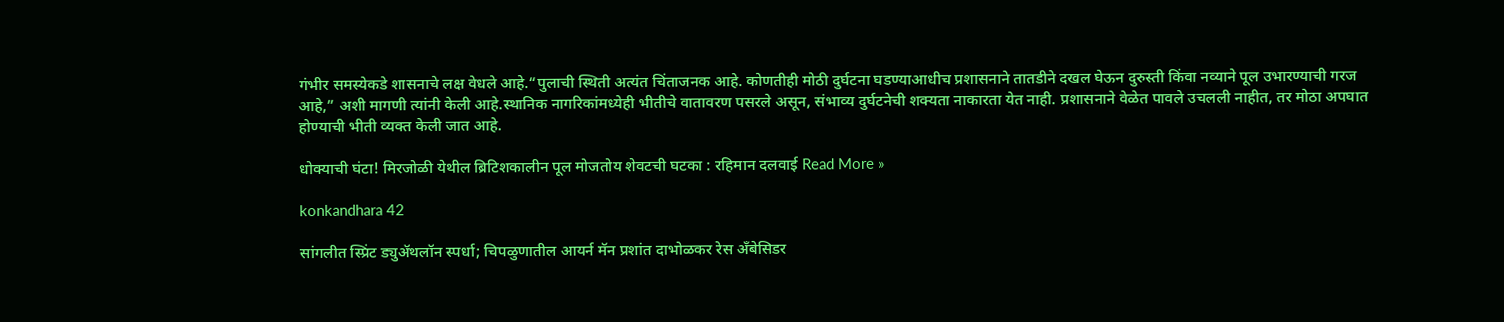गंभीर समस्येकडे शासनाचे लक्ष वेधले आहे.“पुलाची स्थिती अत्यंत चिंताजनक आहे. कोणतीही मोठी दुर्घटना घडण्याआधीच प्रशासनाने तातडीने दखल घेऊन दुरुस्ती किंवा नव्याने पूल उभारण्याची गरज आहे,” अशी मागणी त्यांनी केली आहे.स्थानिक नागरिकांमध्येही भीतीचे वातावरण पसरले असून, संभाव्य दुर्घटनेची शक्यता नाकारता येत नाही. प्रशासनाने वेळेत पावले उचलली नाहीत, तर मोठा अपघात होण्याची भीती व्यक्त केली जात आहे.

धोक्याची घंटा! मिरजोळी येथील ब्रिटिशकालीन पूल मोजतोय शेवटची घटका : रहिमान दलवाई Read More »

konkandhara 42

सांगलीत स्प्रिंट ड्युॲथलॉन स्पर्धा; चिपळुणातील आयर्न मॅन प्रशांत दाभोळकर रेस अँबेसिडर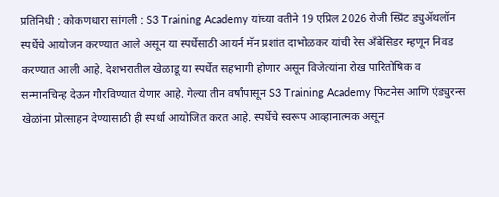प्रतिनिधी : कोकणधारा सांगली : S3 Training Academy यांच्या वतीने 19 एप्रिल 2026 रोजी स्प्रिंट ड्युॲथलॉन स्पर्धेचे आयोजन करण्यात आले असून या स्पर्धेसाठी आयर्न मॅन प्रशांत दाभोळकर यांची रेस अँबेसिडर म्हणून निवड करण्यात आली आहे. देशभरातील खेळाडू या स्पर्धेत सहभागी होणार असून विजेत्यांना रोख पारितोषिक व सन्मानचिन्ह देऊन गौरविण्यात येणार आहे. गेल्या तीन वर्षांपासून S3 Training Academy फिटनेस आणि एंड्युरन्स खेळांना प्रोत्साहन देण्यासाठी ही स्पर्धा आयोजित करत आहे. स्पर्धेचे स्वरूप आव्हानात्मक असून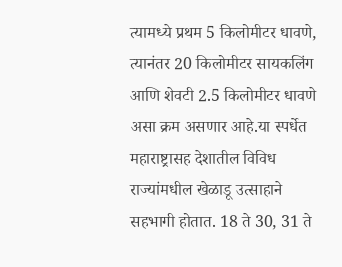त्यामध्ये प्रथम 5 किलोमीटर धावणे, त्यानंतर 20 किलोमीटर सायकलिंग आणि शेवटी 2.5 किलोमीटर धावणे असा क्रम असणार आहे.या स्पर्धेत महाराष्ट्रासह देशातील विविध राज्यांमधील खेळाडू उत्साहाने सहभागी होतात. 18 ते 30, 31 ते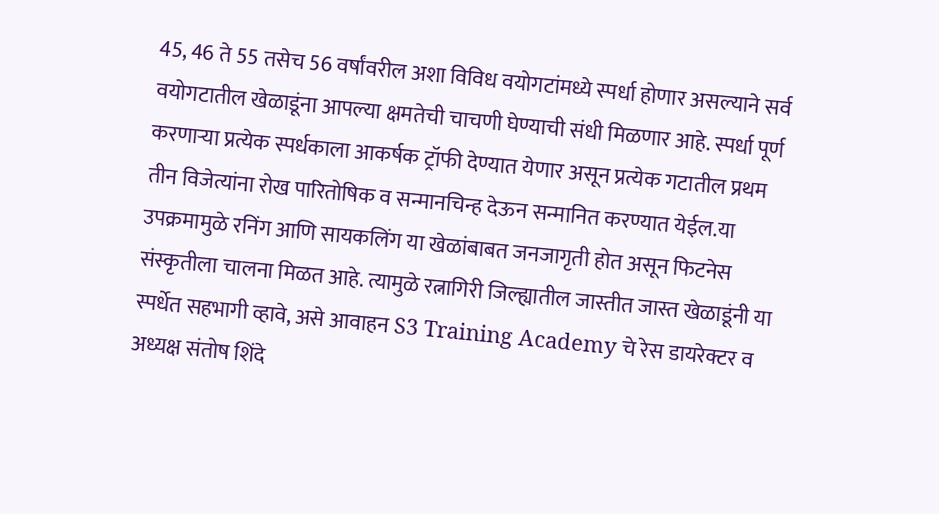45, 46 ते 55 तसेच 56 वर्षांवरील अशा विविध वयोगटांमध्ये स्पर्धा होणार असल्याने सर्व वयोगटातील खेळाडूंना आपल्या क्षमतेची चाचणी घेण्याची संधी मिळणार आहे. स्पर्धा पूर्ण करणाऱ्या प्रत्येक स्पर्धकाला आकर्षक ट्रॉफी देण्यात येणार असून प्रत्येक गटातील प्रथम तीन विजेत्यांना रोख पारितोषिक व सन्मानचिन्ह देऊन सन्मानित करण्यात येईल.या उपक्रमामुळे रनिंग आणि सायकलिंग या खेळांबाबत जनजागृती होत असून फिटनेस संस्कृतीला चालना मिळत आहे. त्यामुळे रत्नागिरी जिल्ह्यातील जास्तीत जास्त खेळाडूंनी या स्पर्धेत सहभागी व्हावे, असे आवाहन S3 Training Academy चे रेस डायरेक्टर व अध्यक्ष संतोष शिंदे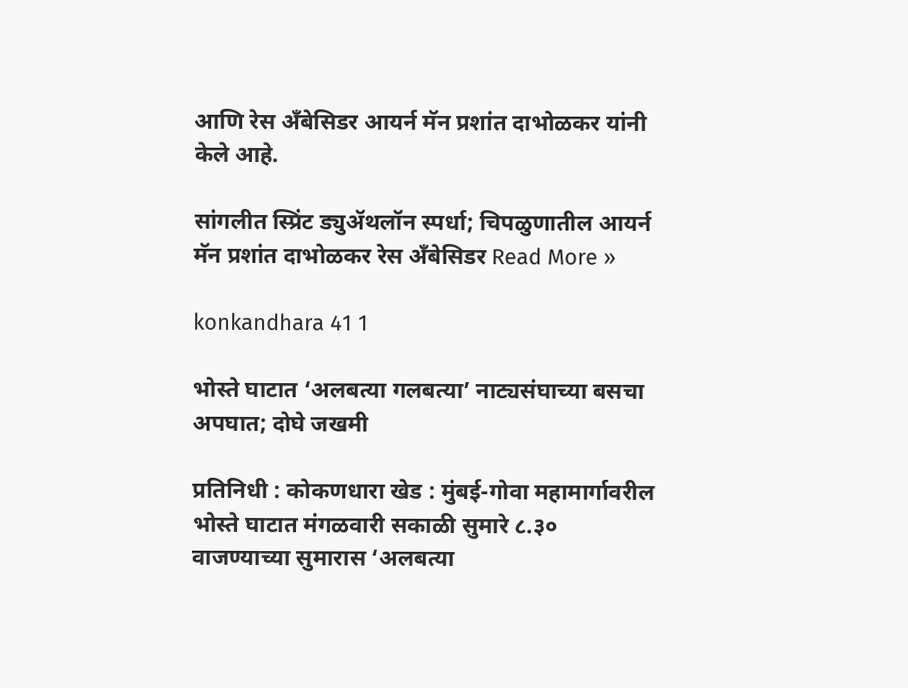आणि रेस अँबेसिडर आयर्न मॅन प्रशांत दाभोळकर यांनी केले आहे.

सांगलीत स्प्रिंट ड्युॲथलॉन स्पर्धा; चिपळुणातील आयर्न मॅन प्रशांत दाभोळकर रेस अँबेसिडर Read More »

konkandhara 41 1

भोस्ते घाटात ‘अलबत्या गलबत्या’ नाट्यसंघाच्या बसचा अपघात; दोघे जखमी

प्रतिनिधी : कोकणधारा खेड : मुंबई-गोवा महामार्गावरील भोस्ते घाटात मंगळवारी सकाळी सुमारे ८.३० वाजण्याच्या सुमारास ‘अलबत्या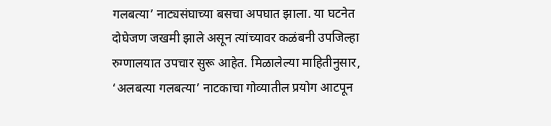गलबत्या’ नाट्यसंघाच्या बसचा अपघात झाला. या घटनेत दोघेजण जखमी झाले असून त्यांच्यावर कळंबनी उपजिल्हा रुग्णालयात उपचार सुरू आहेत. मिळालेल्या माहितीनुसार, ‘अलबत्या गलबत्या’ नाटकाचा गोव्यातील प्रयोग आटपून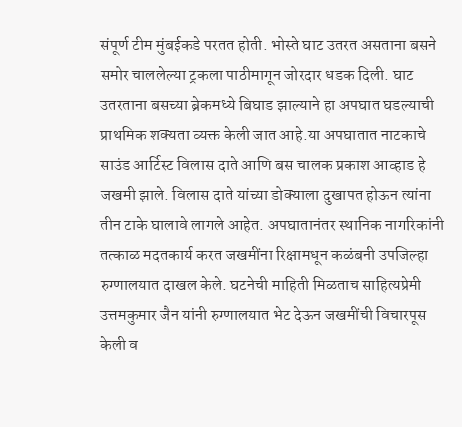संपूर्ण टीम मुंबईकडे परतत होती. भोस्ते घाट उतरत असताना बसने समोर चाललेल्या ट्रकला पाठीमागून जोरदार धडक दिली. घाट उतरताना बसच्या ब्रेकमध्ये बिघाड झाल्याने हा अपघात घडल्याची प्राथमिक शक्यता व्यक्त केली जात आहे.या अपघातात नाटकाचे साउंड आर्टिस्ट विलास दाते आणि बस चालक प्रकाश आव्हाड हे जखमी झाले. विलास दाते यांच्या डोक्याला दुखापत होऊन त्यांना तीन टाके घालावे लागले आहेत. अपघातानंतर स्थानिक नागरिकांनी तत्काळ मदतकार्य करत जखमींना रिक्षामधून कळंबनी उपजिल्हा रुग्णालयात दाखल केले. घटनेची माहिती मिळताच साहित्यप्रेमी उत्तमकुमार जैन यांनी रुग्णालयात भेट देऊन जखमींची विचारपूस केली व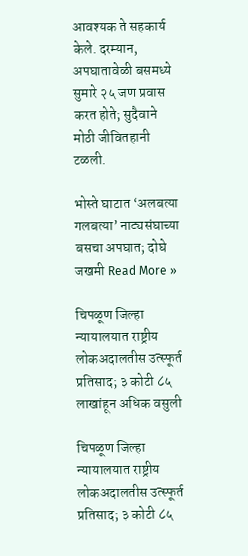आवश्यक ते सहकार्य केले. दरम्यान, अपघातावेळी बसमध्ये सुमारे २५ जण प्रवास करत होते; सुदैवाने मोठी जीवितहानी टळली.

भोस्ते घाटात ‘अलबत्या गलबत्या’ नाट्यसंघाच्या बसचा अपघात; दोघे जखमी Read More »

चिपळूण जिल्हा न्यायालयात राष्ट्रीय लोकअदालतीस उत्स्फूर्त प्रतिसाद; ३ कोटी ८५ लाखांहून अधिक वसुली

चिपळूण जिल्हा न्यायालयात राष्ट्रीय लोकअदालतीस उत्स्फूर्त प्रतिसाद; ३ कोटी ८५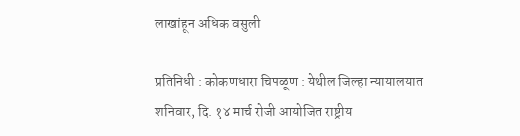लाखांहून अधिक वसुली

प्रतिनिधी : कोकणधारा चिपळूण : येथील जिल्हा न्यायालयात शनिवार, दि. १४ मार्च रोजी आयोजित राष्ट्रीय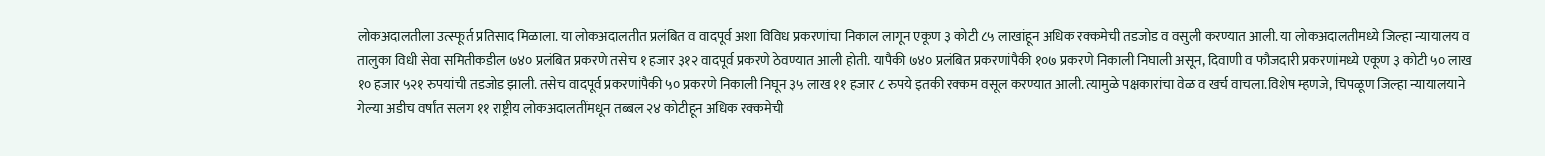लोकअदालतीला उत्स्फूर्त प्रतिसाद मिळाला. या लोकअदालतीत प्रलंबित व वादपूर्व अशा विविध प्रकरणांचा निकाल लागून एकूण ३ कोटी ८५ लाखांहून अधिक रक्कमेची तडजोड व वसुली करण्यात आली. या लोकअदालतीमध्ये जिल्हा न्यायालय व तालुका विधी सेवा समितीकडील ७४० प्रलंबित प्रकरणे तसेच १ हजार ३१२ वादपूर्व प्रकरणे ठेवण्यात आली होती. यापैकी ७४० प्रलंबित प्रकरणांपैकी १०७ प्रकरणे निकाली निघाली असून, दिवाणी व फौजदारी प्रकरणांमध्ये एकूण ३ कोटी ५० लाख १० हजार ५२१ रुपयांची तडजोड झाली. तसेच वादपूर्व प्रकरणांपैकी ५० प्रकरणे निकाली निघून ३५ लाख ११ हजार ८ रुपये इतकी रक्कम वसूल करण्यात आली. त्यामुळे पक्षकारांचा वेळ व खर्च वाचला.विशेष म्हणजे, चिपळूण जिल्हा न्यायालयाने गेल्या अडीच वर्षांत सलग ११ राष्ट्रीय लोकअदालतींमधून तब्बल २४ कोटीहून अधिक रक्कमेची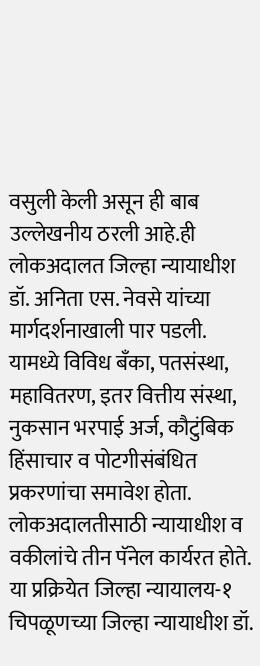वसुली केली असून ही बाब उल्लेखनीय ठरली आहे.ही लोकअदालत जिल्हा न्यायाधीश डॉ. अनिता एस. नेवसे यांच्या मार्गदर्शनाखाली पार पडली. यामध्ये विविध बँका, पतसंस्था, महावितरण, इतर वित्तीय संस्था, नुकसान भरपाई अर्ज, कौटुंबिक हिंसाचार व पोटगीसंबंधित प्रकरणांचा समावेश होता. लोकअदालतीसाठी न्यायाधीश व वकीलांचे तीन पॅनेल कार्यरत होते. या प्रक्रियेत जिल्हा न्यायालय-१ चिपळूणच्या जिल्हा न्यायाधीश डॉ.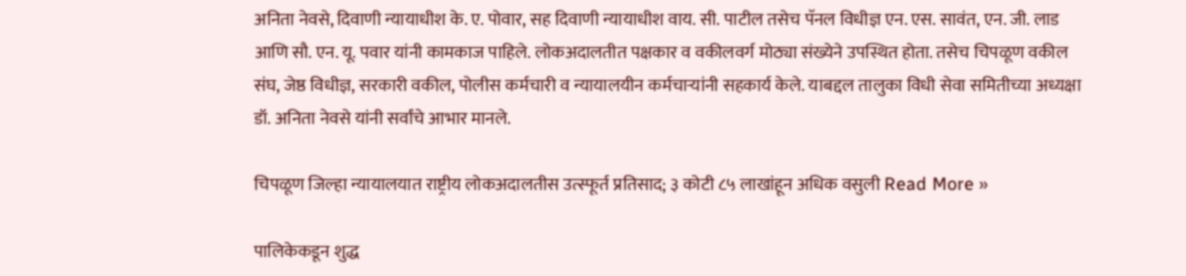अनिता नेवसे, दिवाणी न्यायाधीश के. ए. पोवार, सह दिवाणी न्यायाधीश वाय. सी. पाटील तसेच पॅनल विधीज्ञ एन. एस. सावंत, एन. जी. लाड आणि सौ. एन. यू. पवार यांनी कामकाज पाहिले. लोकअदालतीत पक्षकार व वकीलवर्ग मोठ्या संख्येने उपस्थित होता. तसेच चिपळूण वकील संघ, जेष्ठ विधीज्ञ, सरकारी वकील, पोलीस कर्मचारी व न्यायालयीन कर्मचाऱ्यांनी सहकार्य केले. याबद्दल तालुका विधी सेवा समितीच्या अध्यक्षा डॉ. अनिता नेवसे यांनी सर्वांचे आभार मानले.

चिपळूण जिल्हा न्यायालयात राष्ट्रीय लोकअदालतीस उत्स्फूर्त प्रतिसाद; ३ कोटी ८५ लाखांहून अधिक वसुली Read More »

पालिकेकडून शुद्ध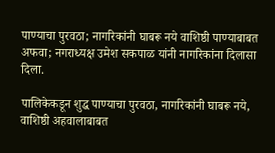पाण्याचा पुरवठा; नागरिकांनी घाबरू नये वाशिष्ठी पाण्याबाबत अफवा; नगराध्यक्ष उमेश सकपाळ यांनी नागरिकांना दिलासा दिला.

पालिकेकडून शुद्ध पाण्याचा पुरवठा, नागरिकांनी घाबरू नये, वाशिष्ठी अहवालाबाबत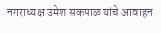नगराध्यक्ष उमेश सकपाळ यांचे आवाहन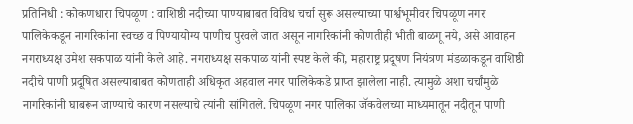प्रतिनिधी : कोकणधारा चिपळूण : वाशिष्ठी नदीच्या पाण्याबाबत विविध चर्चा सुरू असल्याच्या पार्श्वभूमीवर चिपळूण नगर पालिकेकडून नागरिकांना स्वच्छ व पिण्यायोग्य पाणीच पुरवले जात असून नागरिकांनी कोणतीही भीती बाळगू नये, असे आवाहन नगराध्यक्ष उमेश सकपाळ यांनी केले आहे. नगराध्यक्ष सकपाळ यांनी स्पष्ट केले की, महाराष्ट्र प्रदूषण नियंत्रण मंडळाकडून वाशिष्ठी नदीचे पाणी प्रदूषित असल्याबाबत कोणताही अधिकृत अहवाल नगर पालिकेकडे प्राप्त झालेला नाही. त्यामुळे अशा चर्चांमुळे नागरिकांनी घाबरून जाण्याचे कारण नसल्याचे त्यांनी सांगितले. चिपळूण नगर पालिका जॅकवेलच्या माध्यमातून नदीतून पाणी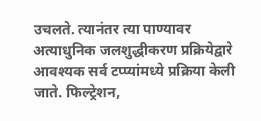उचलते. त्यानंतर त्या पाण्यावर अत्याधुनिक जलशुद्धीकरण प्रक्रियेद्वारे आवश्यक सर्व टप्प्यांमध्ये प्रक्रिया केली जाते. फिल्ट्रेशन,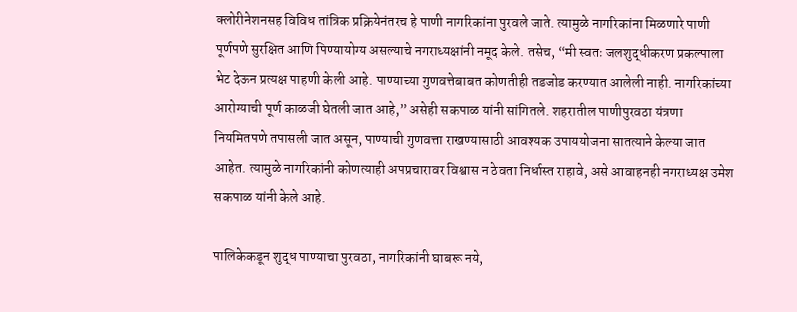क्लोरीनेशनसह विविध तांत्रिक प्रक्रियेनंतरच हे पाणी नागरिकांना पुरवले जाते. त्यामुळे नागरिकांना मिळणारे पाणी पूर्णपणे सुरक्षित आणि पिण्यायोग्य असल्याचे नगराध्यक्षांनी नमूद केले. तसेच, “मी स्वतः जलशुद्धीकरण प्रकल्पाला भेट देऊन प्रत्यक्ष पाहणी केली आहे. पाण्याच्या गुणवत्तेबाबत कोणतीही तडजोड करण्यात आलेली नाही. नागरिकांच्या आरोग्याची पूर्ण काळजी घेतली जात आहे,” असेही सकपाळ यांनी सांगितले. शहरातील पाणीपुरवठा यंत्रणा नियमितपणे तपासली जात असून, पाण्याची गुणवत्ता राखण्यासाठी आवश्यक उपाययोजना सातत्याने केल्या जात आहेत. त्यामुळे नागरिकांनी कोणत्याही अपप्रचारावर विश्वास न ठेवता निर्धास्त राहावे, असे आवाहनही नगराध्यक्ष उमेश सकपाळ यांनी केले आहे.

पालिकेकडून शुद्ध पाण्याचा पुरवठा, नागरिकांनी घाबरू नये,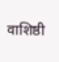वाशिष्ठी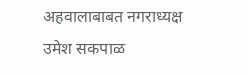अहवालाबाबत नगराध्यक्ष उमेश सकपाळ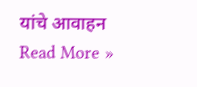यांचे आवाहन Read More »